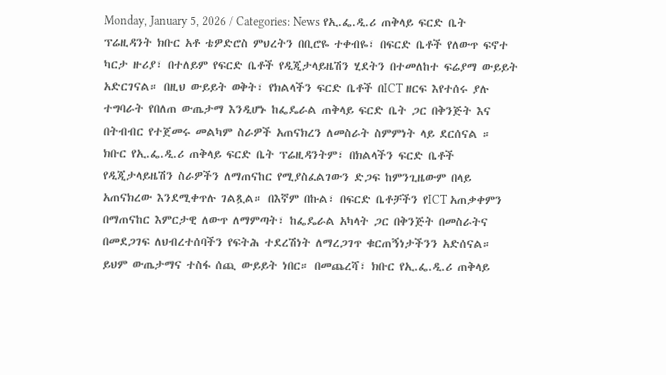Monday, January 5, 2026 / Categories: News የኢ.ፌ.ዲ.ሪ ጠቅላይ ፍርድ ቤት ፕሬዚዳንት ክቡር አቶ ቴዎድሮስ ምህረትን በቢሮዬ ተቀብዬ፣ በፍርድ ቤቶች የለውጥ ፍኖተ ካርታ ዙሪያ፣ በተለይም የፍርድ ቤቶች የዲጂታላይዜሽን ሂደትን በተመለከተ ፍሬያማ ውይይት አድርገናል። በዚህ ውይይት ወቅት፣ የክልላችን ፍርድ ቤቶች በICT ዘርፍ እየተሰሩ ያሉ ተግባራት የበለጠ ውጤታማ እንዲሆኑ ከፌዴራል ጠቅላይ ፍርድ ቤት ጋር በቅንጅት እና በትብብር የተጀመሩ መልካም ስራዎች አጠናክረን ለመስራት ስምምነት ላይ ደርሰናል ። ክቡር የኢ.ፌ.ዲ.ሪ ጠቅላይ ፍርድ ቤት ፕሬዚዳንትም፣ በክልላችን ፍርድ ቤቶች የዲጂታላይዜሽን ስራዎችን ለማጠናከር የሚያስፈልገውን ድጋፍ ከምንጊዜውም በላይ አጠናክረው እንደሚቀጥሉ ገልጿል። በእኛም በኩል፣ በፍርድ ቤቶቻችን የICT አጠቃቀምን በማጠናከር እምርታዊ ለውጥ ለማምጣት፣ ከፌዴራል አካላት ጋር በቅንጅት በመስራትና በመደጋገፍ ለህብረተሰባችን የፍትሕ ተደረሽነት ለማረጋገጥ ቁርጠኝነታችንን አድሰናል። ይህም ውጤታማና ተስፋ ሰጪ ውይይት ነበር። በመጨረሻ፣ ክቡር የኢ.ፌ.ዲ.ሪ ጠቅላይ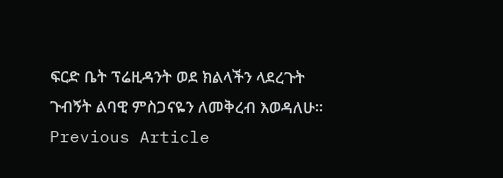ፍርድ ቤት ፕሬዚዳንት ወደ ክልላችን ላደረጉት ጉብኝት ልባዊ ምስጋናዬን ለመቅረብ እወዳለሁ። Previous Article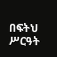በፍትህ ሥርዓት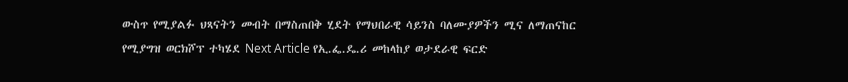ውስጥ የሚያልፉ ህጻናትን መብት በማስጠበቅ ሂደት የማህበራዊ ሳይንስ ባለሙያዎችን ሚና ለማጠናከር የሚያግዝ ወርክሾፕ ተካሄደ Next Article የኢ.ፌ.ዴ.ሪ መከላከያ ወታደራዊ ፍርድ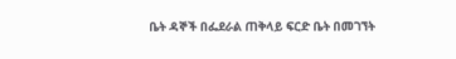ቤት ዳኞች በፌደራል ጠቅላይ ፍርድ ቤት በመገኘት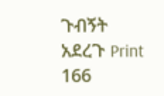ጉብኝት አደረጉ Print 166